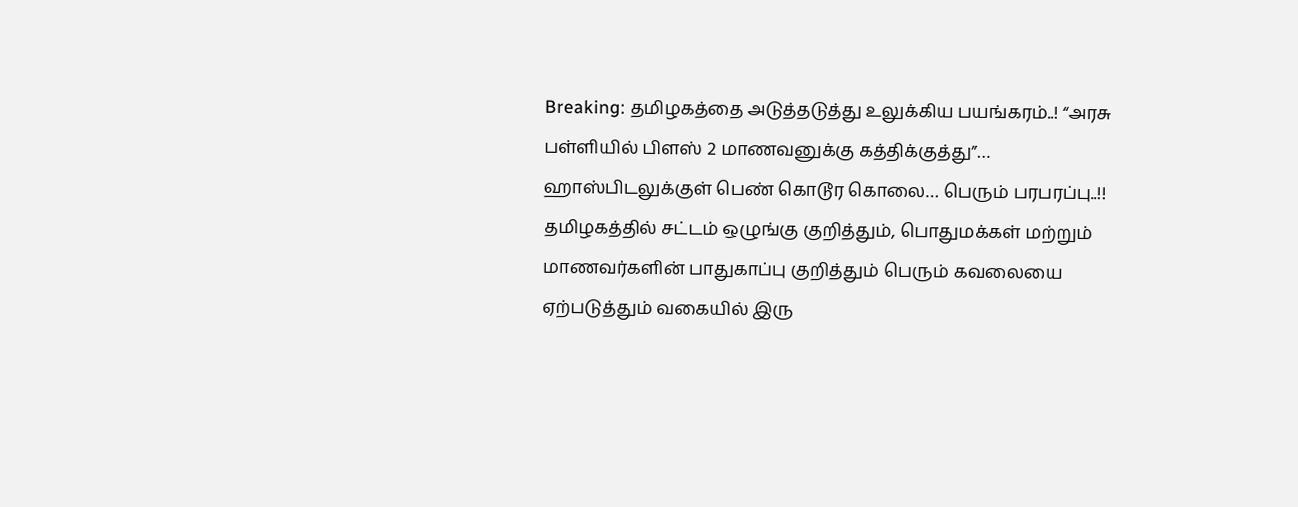Breaking: தமிழகத்தை அடுத்தடுத்து உலுக்கிய பயங்கரம்..! “அரசு பள்ளியில் பிளஸ் 2 மாணவனுக்கு கத்திக்குத்து”… ஹாஸ்பிடலுக்குள் பெண் கொடூர கொலை… பெரும் பரபரப்பு..!!
தமிழகத்தில் சட்டம் ஒழுங்கு குறித்தும், பொதுமக்கள் மற்றும் மாணவர்களின் பாதுகாப்பு குறித்தும் பெரும் கவலையை ஏற்படுத்தும் வகையில் இரு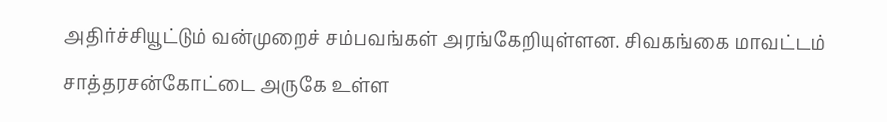அதிர்ச்சியூட்டும் வன்முறைச் சம்பவங்கள் அரங்கேறியுள்ளன. சிவகங்கை மாவட்டம் சாத்தரசன்கோட்டை அருகே உள்ள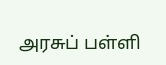அரசுப் பள்ளி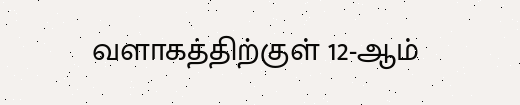வளாகத்திற்குள் 12-ஆம்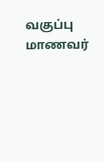வகுப்பு மாணவர்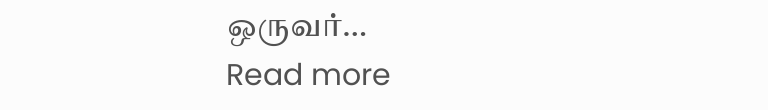ஒருவர்…
Read more